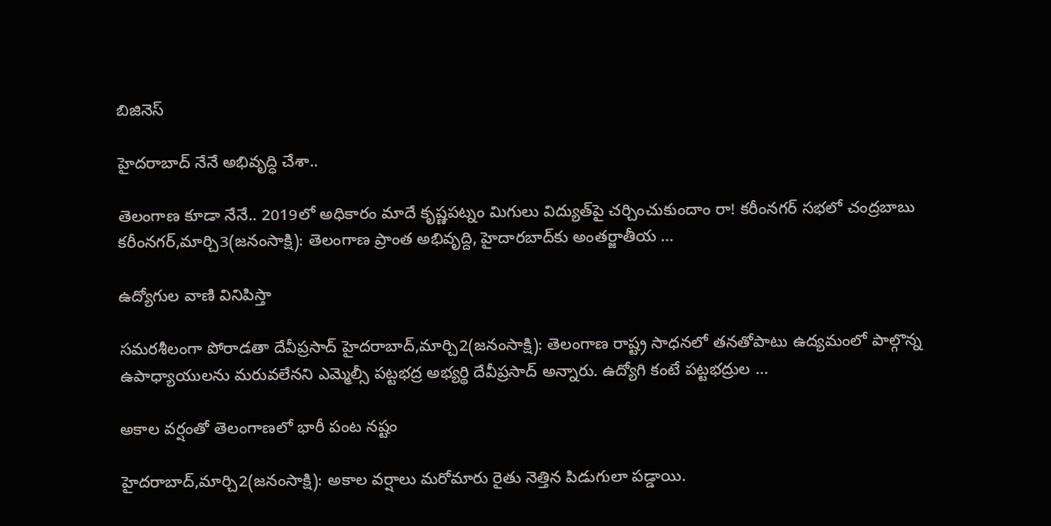బిజినెస్

హైదరాబాద్‌ నేనే అభివృద్ధి చేశా..

తెలంగాణ కూడా నేనే.. 2019లో అధికారం మాదే కృష్ణపట్నం మిగులు విద్యుత్‌పై చర్చించుకుందాం రా! కరీంనగర్‌ సభలో చంద్రబాబు కరీంనగర్‌,మార్చి3(జనంసాక్షి): తెలంగాణ ప్రాంత అభివృద్ది, హైదారబాద్‌కు అంతర్జాతీయ …

ఉద్యోగుల వాణి వినిపిస్తా

సమరశీలంగా పోరాడతా దేవీప్రసాద్‌ హైదరాబాద్‌,మార్చి2(జనంసాక్షి): తెలంగాణ రాష్ట్ర సాధనలో తనతోపాటు ఉద్యమంలో పాల్గొన్న ఉపాధ్యాయులను మరువలేనని ఎమ్మెల్సీ పట్టభద్ర అభ్యర్థి దేవీప్రసాద్‌ అన్నారు. ఉద్యోగి కంటే పట్టభద్రుల …

అకాల వర్షంతో తెలంగాణలో భారీ పంట నష్టం

హైదరాబాద్‌,మార్చి2(జనంసాక్షి): అకాల వర్షాలు మరోమారు రైతు నెత్తిన పిడుగులా పడ్డాయి.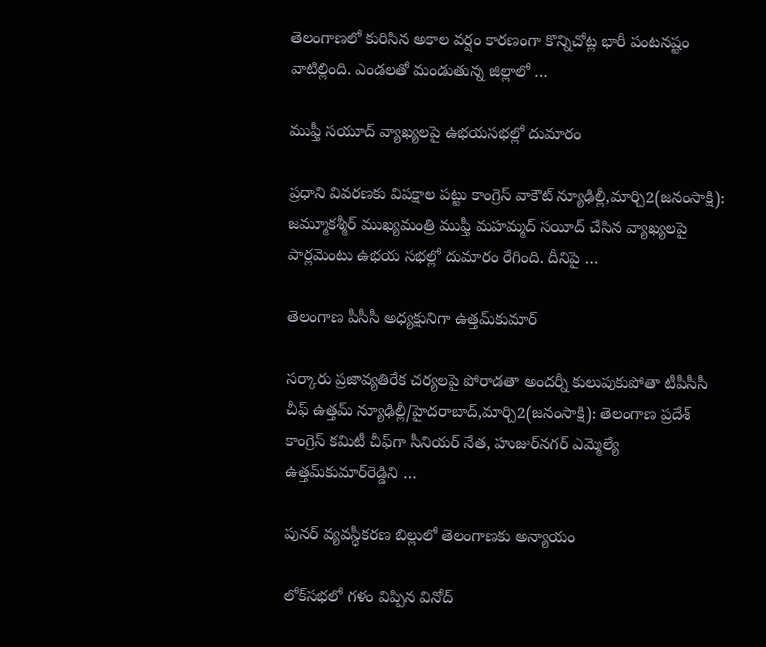తెలంగాణలో కురిసిన అకాల వర్షం కారణంగా కొన్నిచోట్ల భారీ పంటనష్టం వాటిల్లింది. ఎండలతో మండుతున్న జిల్లాలో …

ముఫ్తీ సయూద్‌ వ్యాఖ్యలపై ఉభయసభల్లో దుమారం

ప్రధాని వివరణకు విపక్షాల పట్టు కాంగ్రెస్‌ వాకౌట్‌ న్యూఢిల్లీ,మార్చి2(జనంసాక్షి): జమ్మూకశ్మీర్‌ ముఖ్యమంత్రి ముఫ్తీ మహమ్మద్‌ సయీద్‌ చేసిన వ్యాఖ్యలపై పార్లమెంటు ఉభయ సభల్లో దుమారం రేగింది. దీనిపై …

తెలంగాణ పీసీసీ అధ్యక్షునిగా ఉత్తమ్‌కుమార్‌

సర్కారు ప్రజావ్యతిరేక చర్యలపై పోరాడతా అందర్నీ కులుపుకుపోతా టీపీసీసీ చీఫ్‌ ఉత్తమ్‌ న్యూఢిల్లీ/హైదరాబాద్‌,మార్చి2(జనంసాక్షి): తెలంగాణ ప్రదేశ్‌ కాంగ్రెస్‌ కమిటీ చీఫ్‌గా సీనియర్‌ నేత, హుజుర్‌నగర్‌ ఎమ్మెల్యే ఉత్తమ్‌కుమార్‌రెడ్డిని …

పునర్‌ వ్యవస్థీకరణ బిల్లులో తెలంగాణకు అన్యాయం

లోక్‌సభలో గళం విప్పిన వినోద్‌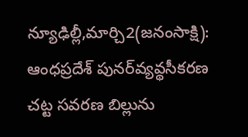న్యూఢిల్లీ,మార్చి2(జనంసాక్షి): ఆంధప్రదేశ్‌ పునర్‌వ్యవ్థసీకరణ చట్ట సవరణ బిల్లును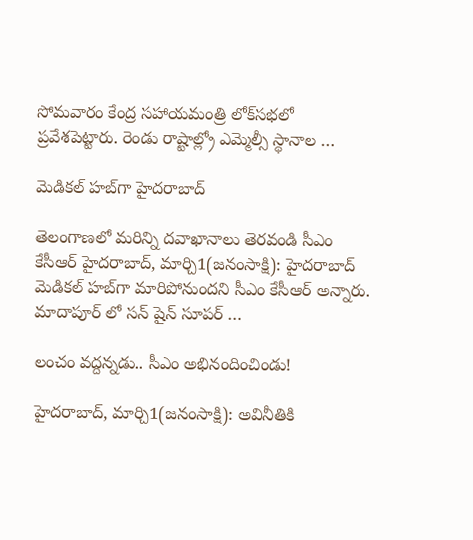సోమవారం కేంద్ర సహాయమంత్రి లోక్‌సభలో ప్రవేశపెట్టారు. రెండు రాష్టాల్ల్రో ఎమ్మెల్సీ స్థానాల …

మెడికల్‌ హబ్‌గా హైదరాబాద్‌

తెలంగాణలో మరిన్ని దవాఖానాలు తెరవండి సీఎం కేసీఆర్‌ హైదరాబాద్‌, మార్చి1(జనంసాక్షి): హైదరాబాద్‌ మెడికల్‌ హబ్‌గా మారిపోనుందని సీఎం కేసీఆర్‌ అన్నారు. మాదాపూర్‌ లో సన్‌ షైన్‌ సూపర్‌ …

లంచం వద్దన్నడు.. సీఎం అభినందించిండు!

హైదరాబాద్‌, మార్చి1(జనంసాక్షి): అవినీతికి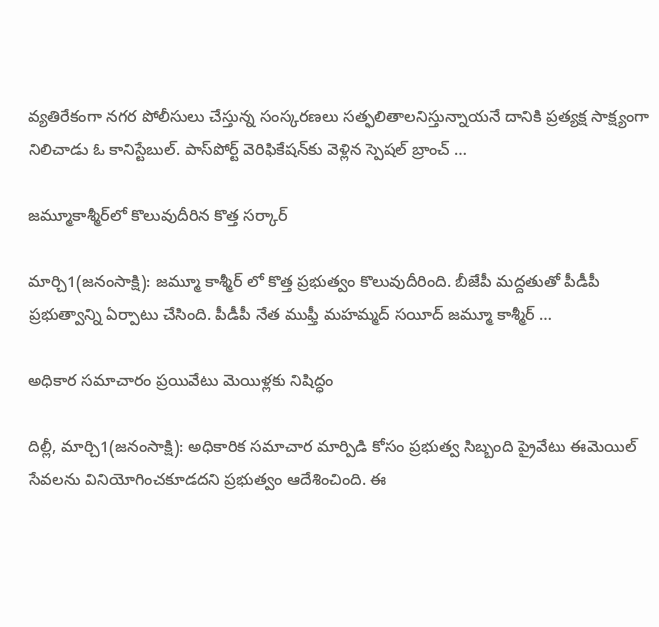వ్యతిరేకంగా నగర పోలీసులు చేస్తున్న సంస్కరణలు సత్ఫలితాలనిస్తున్నాయనే దానికి ప్రత్యక్ష సాక్ష్యంగా నిలిచాడు ఓ కానిస్టేబుల్‌. పాస్‌పోర్ట్‌ వెరిఫికేషన్‌కు వెళ్లిన స్పెషల్‌ బ్రాంచ్‌ …

జమ్మూకాశ్మీర్‌లో కొలువుదీరిన కొత్త సర్కార్‌

మార్చి1(జనంసాక్షి): జమ్మూ కాశ్మీర్‌ లో కొత్త ప్రభుత్వం కొలువుదీరింది. బీజేపీ మద్దతుతో పీడీపీ ప్రభుత్వాన్ని ఏర్పాటు చేసింది. పీడీపీ నేత ముఫ్తీ మహమ్మద్‌ సయీద్‌ జమ్మూ కాశ్మీర్‌ …

అధికార సమాచారం ప్రయివేటు మెయిళ్లకు నిషిద్ధం

దిల్లీ, మార్చి1(జనంసాక్షి): అధికారిక సమాచార మార్పిడి కోసం ప్రభుత్వ సిబ్బంది ప్రైవేటు ఈమెయిల్‌ సేవలను వినియోగించకూడదని ప్రభుత్వం ఆదేశించింది. ఈ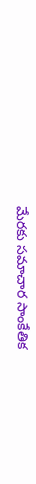మేరకు సమాచార సాంకేతిక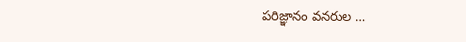పరిజ్ఞానం వనరుల …